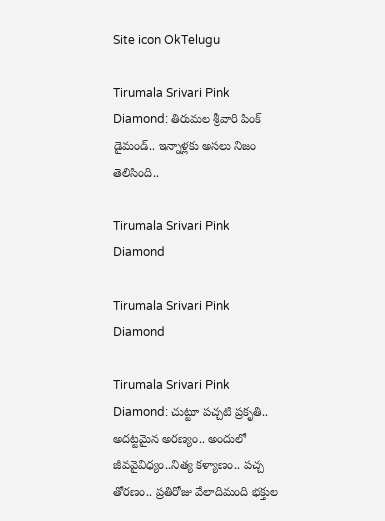Site icon OkTelugu

Tirumala Srivari Pink Diamond: తిరుమల శ్రీవారి పింక్ డైమండ్.. ఇన్నాళ్లకు అసలు నిజం తెలిసింది..

Tirumala Srivari Pink Diamond

Tirumala Srivari Pink Diamond

Tirumala Srivari Pink Diamond: చుట్టూ పచ్చటి ప్రకృతి.. అదట్టమైన అరణ్యం.. అందులో జీవవైవిధ్యం..నిత్య కళ్యాణం.. పచ్చ తోరణం.. ప్రతిరోజు వేలాదిమంది భక్తుల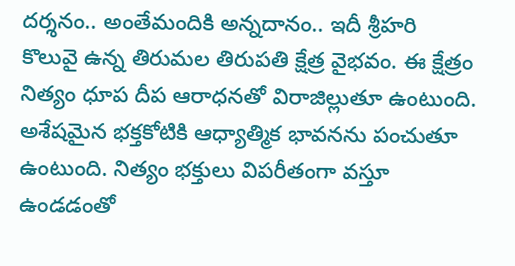దర్శనం.. అంతేమందికి అన్నదానం.. ఇదీ శ్రీహరి కొలువై ఉన్న తిరుమల తిరుపతి క్షేత్ర వైభవం. ఈ క్షేత్రం నిత్యం ధూప దీప ఆరాధనతో విరాజిల్లుతూ ఉంటుంది. అశేషమైన భక్తకోటికి ఆధ్యాత్మిక భావనను పంచుతూ ఉంటుంది. నిత్యం భక్తులు విపరీతంగా వస్తూ ఉండడంతో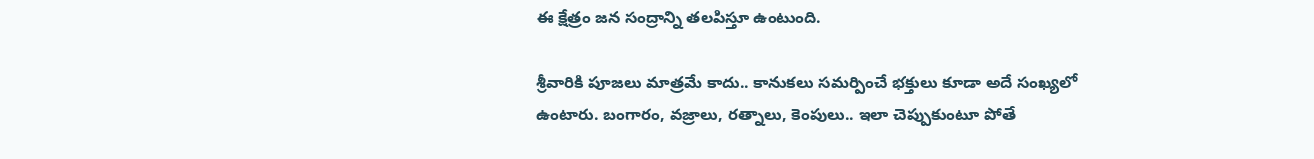ఈ క్షేత్రం జన సంద్రాన్ని తలపిస్తూ ఉంటుంది.

శ్రీవారికి పూజలు మాత్రమే కాదు.. కానుకలు సమర్పించే భక్తులు కూడా అదే సంఖ్యలో ఉంటారు. బంగారం, వజ్రాలు, రత్నాలు, కెంపులు.. ఇలా చెప్పుకుంటూ పోతే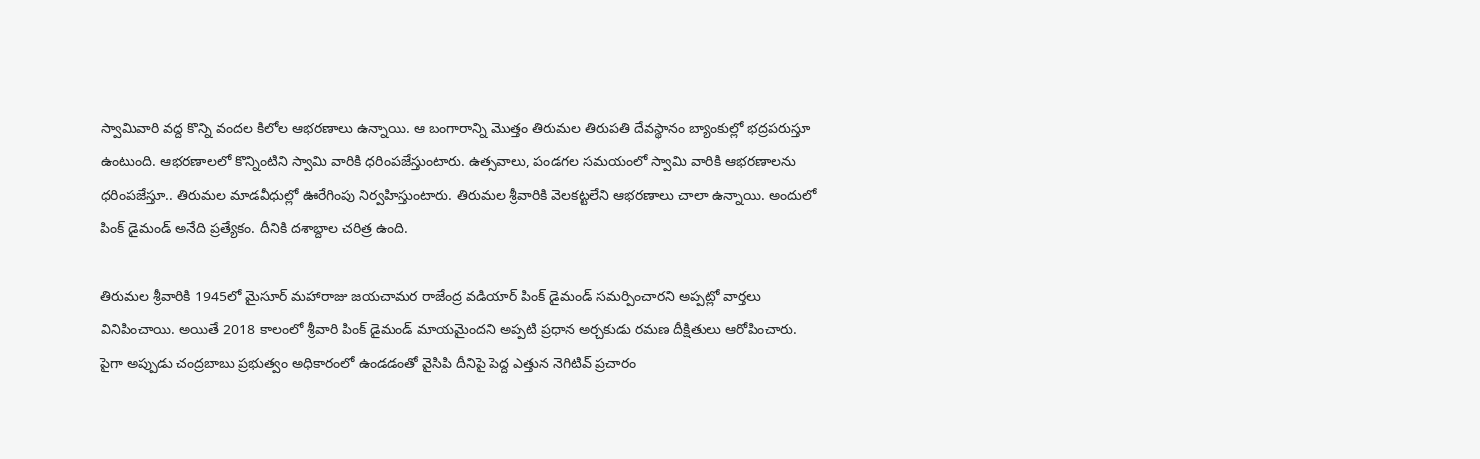స్వామివారి వద్ద కొన్ని వందల కిలోల ఆభరణాలు ఉన్నాయి. ఆ బంగారాన్ని మొత్తం తిరుమల తిరుపతి దేవస్థానం బ్యాంకుల్లో భద్రపరుస్తూ ఉంటుంది. ఆభరణాలలో కొన్నింటిని స్వామి వారికి ధరింపజేస్తుంటారు. ఉత్సవాలు, పండగల సమయంలో స్వామి వారికి ఆభరణాలను ధరింపజేస్తూ.. తిరుమల మాడవీధుల్లో ఊరేగింపు నిర్వహిస్తుంటారు. తిరుమల శ్రీవారికి వెలకట్టలేని ఆభరణాలు చాలా ఉన్నాయి. అందులో పింక్ డైమండ్ అనేది ప్రత్యేకం. దీనికి దశాబ్దాల చరిత్ర ఉంది.

తిరుమల శ్రీవారికి 1945లో మైసూర్ మహారాజు జయచామర రాజేంద్ర వడియార్ పింక్ డైమండ్ సమర్పించారని అప్పట్లో వార్తలు వినిపించాయి. అయితే 2018 కాలంలో శ్రీవారి పింక్ డైమండ్ మాయమైందని అప్పటి ప్రధాన అర్చకుడు రమణ దీక్షితులు ఆరోపించారు. పైగా అప్పుడు చంద్రబాబు ప్రభుత్వం అధికారంలో ఉండడంతో వైసిపి దీనిపై పెద్ద ఎత్తున నెగిటివ్ ప్రచారం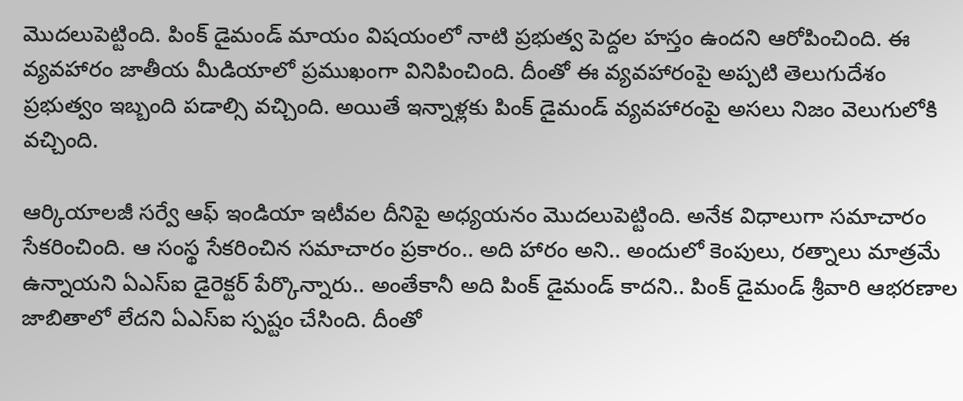మొదలుపెట్టింది. పింక్ డైమండ్ మాయం విషయంలో నాటి ప్రభుత్వ పెద్దల హస్తం ఉందని ఆరోపించింది. ఈ వ్యవహారం జాతీయ మీడియాలో ప్రముఖంగా వినిపించింది. దీంతో ఈ వ్యవహారంపై అప్పటి తెలుగుదేశం ప్రభుత్వం ఇబ్బంది పడాల్సి వచ్చింది. అయితే ఇన్నాళ్లకు పింక్ డైమండ్ వ్యవహారంపై అసలు నిజం వెలుగులోకి వచ్చింది.

ఆర్కియాలజీ సర్వే ఆఫ్ ఇండియా ఇటీవల దీనిపై అధ్యయనం మొదలుపెట్టింది. అనేక విధాలుగా సమాచారం సేకరించింది. ఆ సంస్థ సేకరించిన సమాచారం ప్రకారం.. అది హారం అని.. అందులో కెంపులు, రత్నాలు మాత్రమే ఉన్నాయని ఏఎస్ఐ డైరెక్టర్ పేర్కొన్నారు.. అంతేకానీ అది పింక్ డైమండ్ కాదని.. పింక్ డైమండ్ శ్రీవారి ఆభరణాల జాబితాలో లేదని ఏఎస్ఐ స్పష్టం చేసింది. దీంతో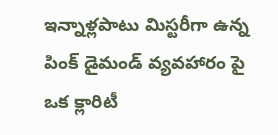ఇన్నాళ్లపాటు మిస్టరీగా ఉన్న పింక్ డైమండ్ వ్యవహారం పై ఒక క్లారిటీ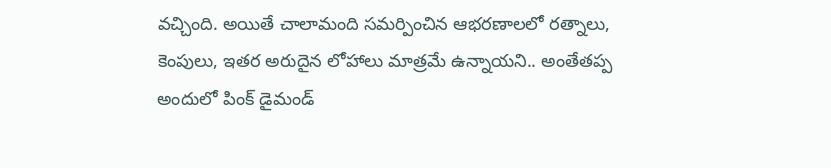వచ్చింది. అయితే చాలామంది సమర్పించిన ఆభరణాలలో రత్నాలు, కెంపులు, ఇతర అరుదైన లోహాలు మాత్రమే ఉన్నాయని.. అంతేతప్ప అందులో పింక్ డైమండ్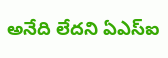అనేది లేదని ఏఎస్ఐ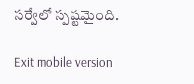సర్వేలో స్పష్టమైంది.

Exit mobile version